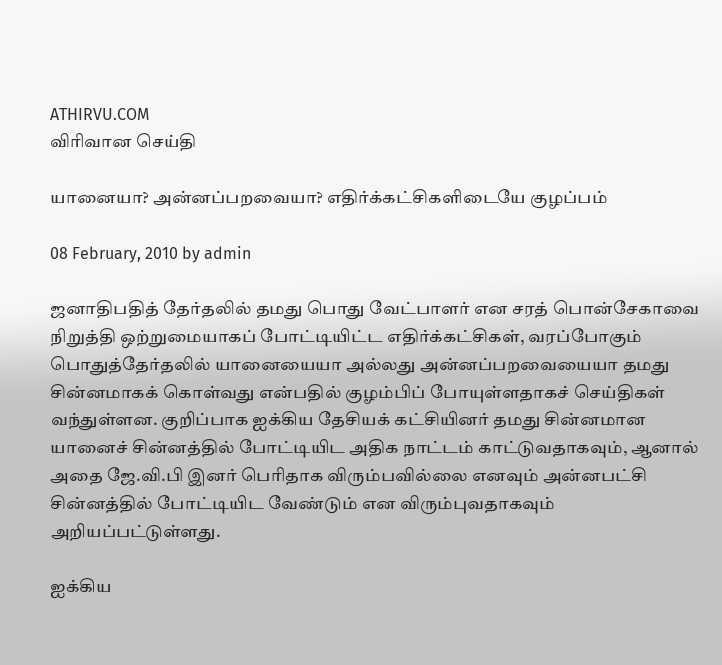ATHIRVU.COM
விரிவான செய்தி

யானையா? அன்னப்பறவையா? எதிர்க்கட்சிகளிடையே குழப்பம்

08 February, 2010 by admin

ஜனாதிபதித் தேர்தலில் தமது பொது வேட்பாளர் என சரத் பொன்சேகாவை நிறுத்தி ஒற்றுமையாகப் போட்டியிட்ட எதிர்க்கட்சிகள், வரப்போகும் பொதுத்தேர்தலில் யானையையா அல்லது அன்னப்பறவையையா தமது சின்னமாகக் கொள்வது என்பதில் குழம்பிப் போயுள்ளதாகச் செய்திகள் வந்துள்ளன. குறிப்பாக ஐக்கிய தேசியக் கட்சியினர் தமது சின்னமான யானைச் சின்னத்தில் போட்டியிட அதிக நாட்டம் காட்டுவதாகவும், ஆனால் அதை ஜே.வி.பி இனர் பெரிதாக விரும்பவில்லை எனவும் அன்னபட்சி சின்னத்தில் போட்டியிட வேண்டும் என விரும்புவதாகவும் அறியப்பட்டுள்ளது.

ஐக்கிய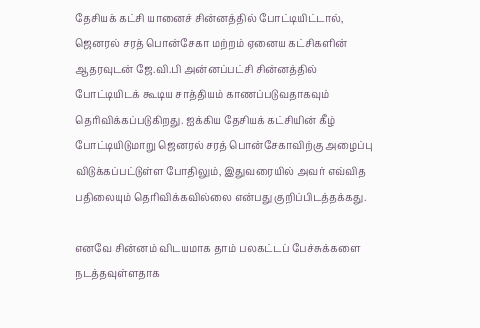தேசியக் கட்சி யானைச் சின்னத்தில் போட்டியிட்டால், ஜெனரல் சரத் பொன்சேகா மற்றம் ஏனைய கட்சிகளின் ஆதரவுடன் ஜே.வி.பி அன்னப்பட்சி சின்னத்தில் போட்டியிடக் கூடிய சாத்தியம் காணப்படுவதாகவும் தெரிவிக்கப்படுகிறது. ஐக்கிய தேசியக் கட்சியின் கீழ் போட்டியிடுமாறு ஜெனரல் சரத் பொன்சேகாவிற்கு அழைப்பு விடுக்கப்பட்டுள்ள போதிலும், இதுவரையில் அவர் எவ்வித பதிலையும் தெரிவிக்கவில்லை என்பது குறிப்பிடத்தக்கது.

எனவே சின்னம் விடயமாக தாம் பலகட்டப் பேச்சுக்களை நடத்தவுள்ளதாக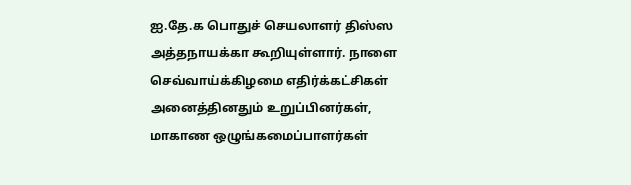ஐ.தே.க பொதுச் செயலாளர் திஸ்ஸ அத்தநாயக்கா கூறியுள்ளார். நாளை செவ்வாய்க்கிழமை எதிர்க்கட்சிகள் அனைத்தினதும் உறுப்பினர்கள், மாகாண ஒழுங்கமைப்பாளர்கள்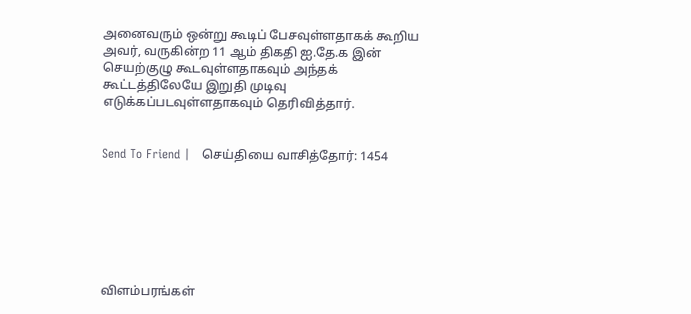அனைவரும் ஒன்று கூடிப் பேசவுள்ளதாகக் கூறிய அவர், வருகின்ற 11 ஆம் திகதி ஐ.தே.க இன் செயற்குழு கூடவுள்ளதாகவும் அந்தக் கூட்டத்திலேயே இறுதி முடிவு எடுக்கப்படவுள்ளதாகவும் தெரிவித்தார்.


Send To Friend |   செய்தியை வாசித்தோர்: 1454







விளம்பரங்கள்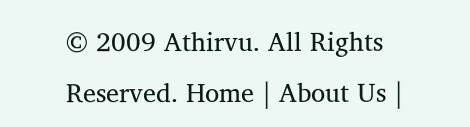© 2009 Athirvu. All Rights Reserved. Home | About Us |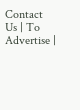Contact Us | To Advertise |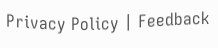Privacy Policy | Feedback